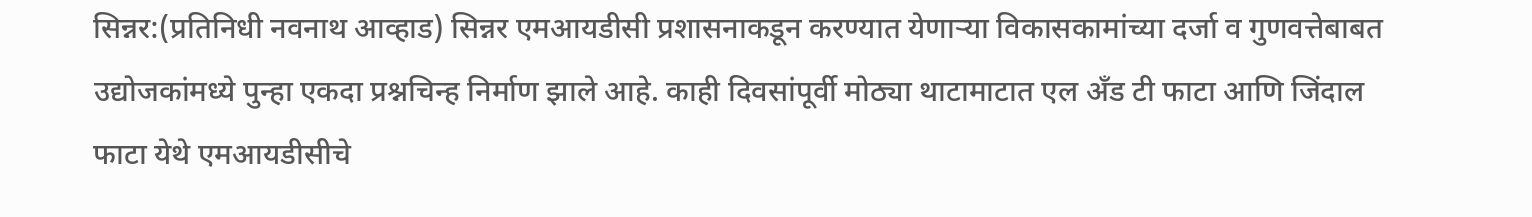सिन्नर:(प्रतिनिधी नवनाथ आव्हाड) सिन्नर एमआयडीसी प्रशासनाकडून करण्यात येणाऱ्या विकासकामांच्या दर्जा व गुणवत्तेबाबत उद्योजकांमध्ये पुन्हा एकदा प्रश्नचिन्ह निर्माण झाले आहे. काही दिवसांपूर्वी मोठ्या थाटामाटात एल अँड टी फाटा आणि जिंदाल फाटा येथे एमआयडीसीचे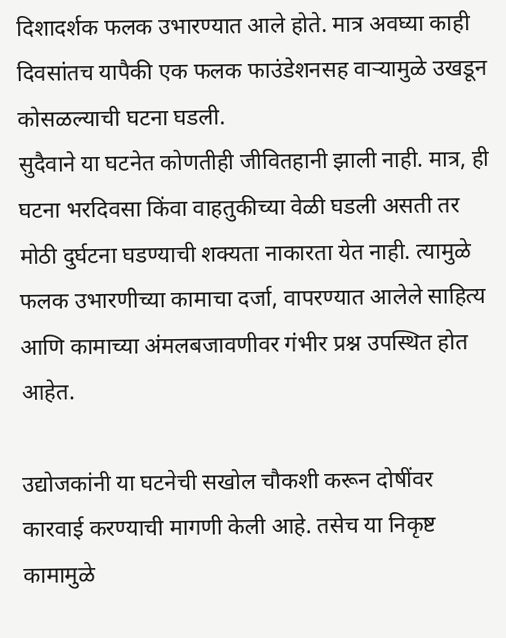दिशादर्शक फलक उभारण्यात आले होते. मात्र अवघ्या काही दिवसांतच यापैकी एक फलक फाउंडेशनसह वाऱ्यामुळे उखडून कोसळल्याची घटना घडली.
सुदैवाने या घटनेत कोणतीही जीवितहानी झाली नाही. मात्र, ही घटना भरदिवसा किंवा वाहतुकीच्या वेळी घडली असती तर मोठी दुर्घटना घडण्याची शक्यता नाकारता येत नाही. त्यामुळे फलक उभारणीच्या कामाचा दर्जा, वापरण्यात आलेले साहित्य आणि कामाच्या अंमलबजावणीवर गंभीर प्रश्न उपस्थित होत आहेत.

उद्योजकांनी या घटनेची सखोल चौकशी करून दोषींवर कारवाई करण्याची मागणी केली आहे. तसेच या निकृष्ट कामामुळे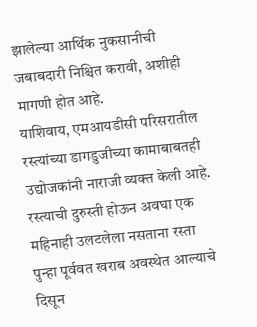झालेल्या आर्थिक नुकसानीची जबाबदारी निश्चित करावी, अशीही मागणी होत आहे.
याशिवाय, एमआयडीसी परिसरातील रस्त्यांच्या डागडुजीच्या कामाबाबतही उद्योजकांनी नाराजी व्यक्त केली आहे. रस्त्याची दुरुस्ती होऊन अवघा एक महिनाही उलटलेला नसताना रस्ता पुन्हा पूर्ववत खराब अवस्थेत आल्याचे दिसून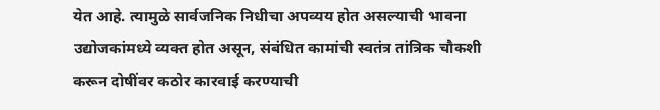येत आहे. त्यामुळे सार्वजनिक निधीचा अपव्यय होत असल्याची भावना उद्योजकांमध्ये व्यक्त होत असून, संबंधित कामांची स्वतंत्र तांत्रिक चौकशी करून दोषींवर कठोर कारवाई करण्याची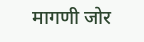मागणी जोर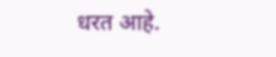धरत आहे.